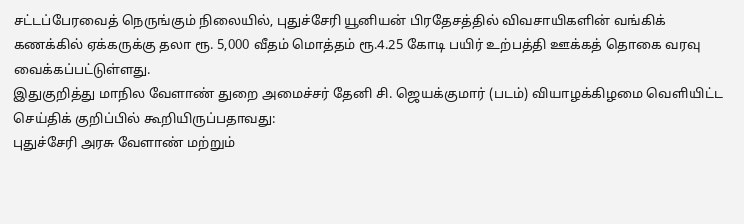சட்டப்பேரவைத் நெருங்கும் நிலையில், புதுச்சேரி யூனியன் பிரதேசத்தில் விவசாயிகளின் வங்கிக் கணக்கில் ஏக்கருக்கு தலா ரூ. 5,000 வீதம் மொத்தம் ரூ.4.25 கோடி பயிர் உற்பத்தி ஊக்கத் தொகை வரவு வைக்கப்பட்டுள்ளது.
இதுகுறித்து மாநில வேளாண் துறை அமைச்சர் தேனி சி. ஜெயக்குமார் (படம்) வியாழக்கிழமை வெளியிட்ட செய்திக் குறிப்பில் கூறியிருப்பதாவது:
புதுச்சேரி அரசு வேளாண் மற்றும்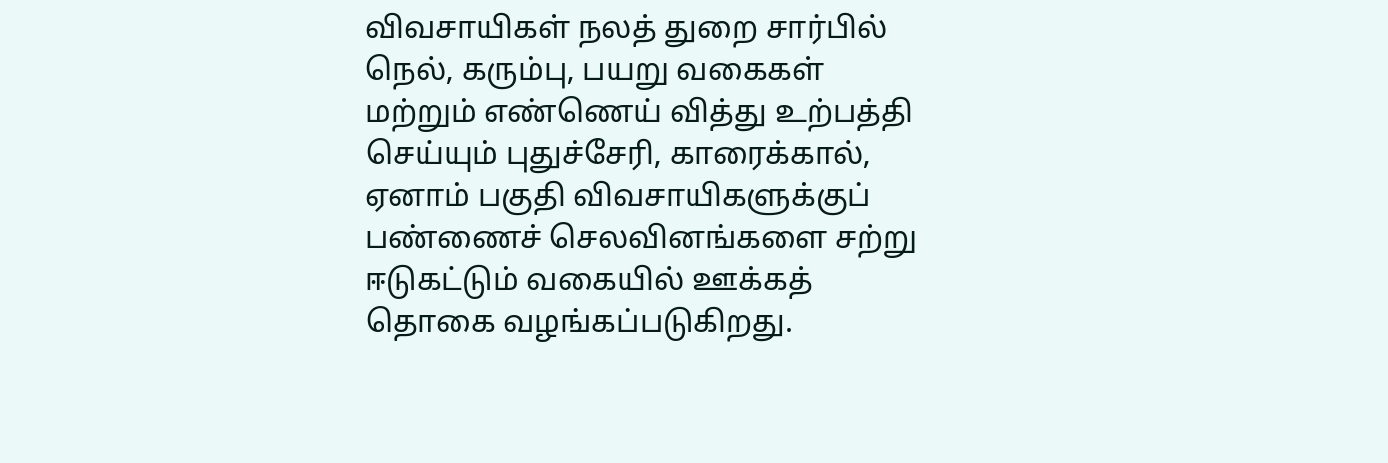விவசாயிகள் நலத் துறை சார்பில் நெல், கரும்பு, பயறு வகைகள் மற்றும் எண்ணெய் வித்து உற்பத்தி செய்யும் புதுச்சேரி, காரைக்கால், ஏனாம் பகுதி விவசாயிகளுக்குப் பண்ணைச் செலவினங்களை சற்று ஈடுகட்டும் வகையில் ஊக்கத் தொகை வழங்கப்படுகிறது.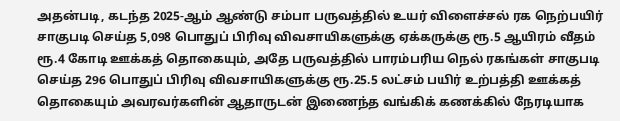அதன்படி, கடந்த 2025-ஆம் ஆண்டு சம்பா பருவத்தில் உயர் விளைச்சல் ரக நெற்பயிர் சாகுபடி செய்த 5,098 பொதுப் பிரிவு விவசாயிகளுக்கு ஏக்கருக்கு ரூ.5 ஆயிரம் வீதம் ரூ.4 கோடி ஊக்கத் தொகையும், அதே பருவத்தில் பாரம்பரிய நெல் ரகங்கள் சாகுபடி செய்த 296 பொதுப் பிரிவு விவசாயிகளுக்கு ரூ.25.5 லட்சம் பயிர் உற்பத்தி ஊக்கத் தொகையும் அவரவர்களின் ஆதாருடன் இணைந்த வங்கிக் கணக்கில் நேரடியாக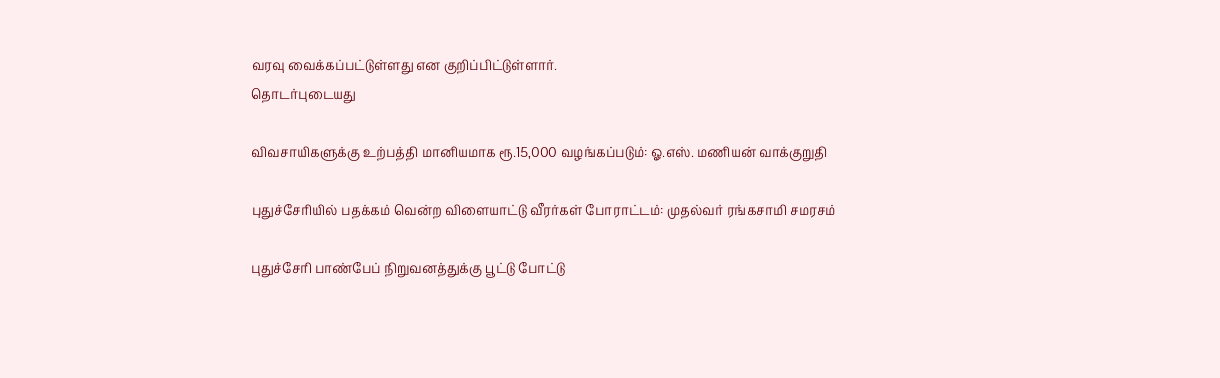வரவு வைக்கப்பட்டுள்ளது என குறிப்பிட்டுள்ளார்.
தொடர்புடையது

விவசாயிகளுக்கு உற்பத்தி மானியமாக ரூ.15,000 வழங்கப்படும்: ஓ.எஸ். மணியன் வாக்குறுதி

புதுச்சேரியில் பதக்கம் வென்ற விளையாட்டு வீரர்கள் போராட்டம்: முதல்வர் ரங்கசாமி சமரசம்

புதுச்சேரி பாண்பேப் நிறுவனத்துக்கு பூட்டு போட்டு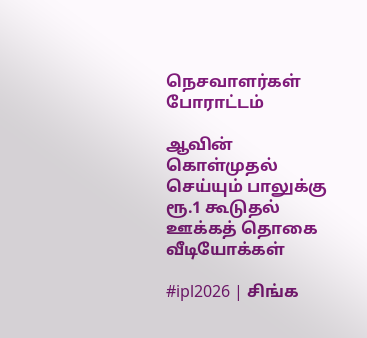நெசவாளர்கள் போராட்டம்

ஆவின் கொள்முதல் செய்யும் பாலுக்கு ரூ.1 கூடுதல் ஊக்கத் தொகை
வீடியோக்கள்

#ipl2026 | சிங்க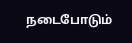நடைபோடும்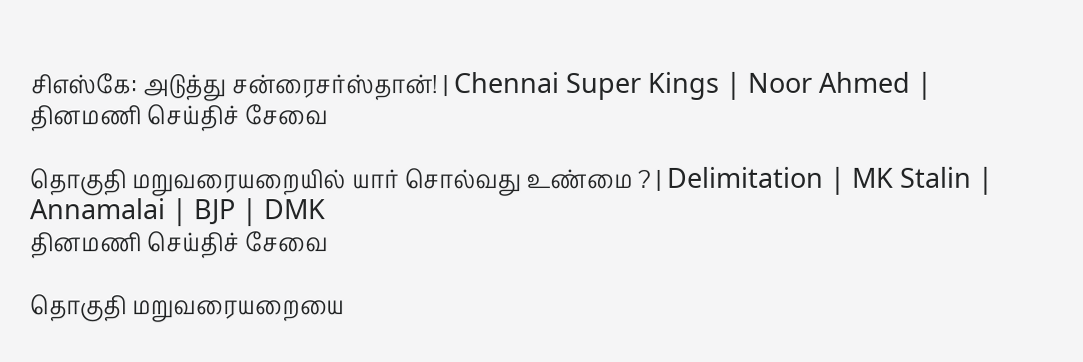சிஎஸ்கே: அடுத்து சன்ரைசர்ஸ்தான்! | Chennai Super Kings | Noor Ahmed |
தினமணி செய்திச் சேவை

தொகுதி மறுவரையறையில் யார் சொல்வது உண்மை ? | Delimitation | MK Stalin | Annamalai | BJP | DMK
தினமணி செய்திச் சேவை

தொகுதி மறுவரையறையை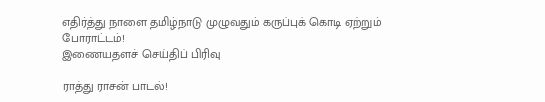எதிர்த்து நாளை தமிழ்நாடு முழுவதும் கருப்புக் கொடி ஏற்றும் போராட்டம்!
இணையதளச் செய்திப் பிரிவு

ராத்து ராசன் பாடல்!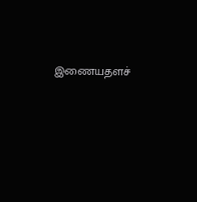இணையதளச்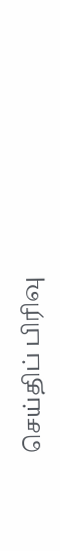செய்திப் பிரிவு